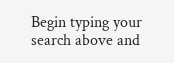Begin typing your search above and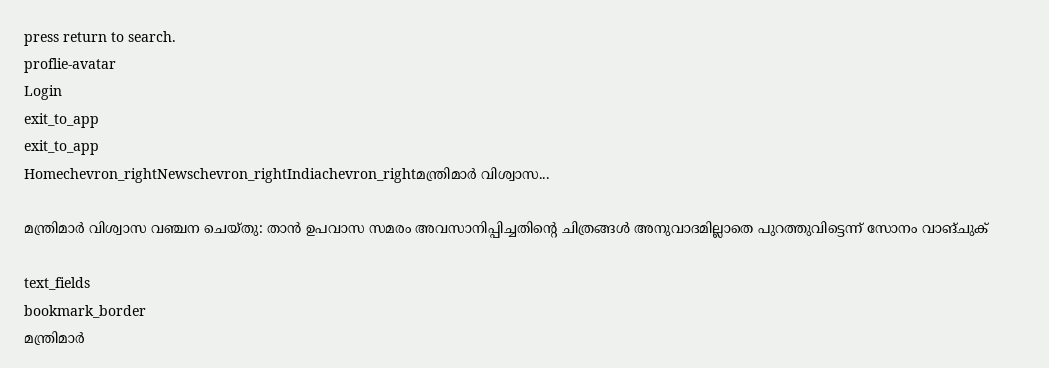press return to search.
proflie-avatar
Login
exit_to_app
exit_to_app
Homechevron_rightNewschevron_rightIndiachevron_rightമന്ത്രിമാർ വിശ്വാസ...

മന്ത്രിമാർ വിശ്വാസ വഞ്ചന ചെയ്തു: താൻ ഉപവാസ സമരം അവസാനിപ്പിച്ചതിൻ്റെ ചിത്രങ്ങൾ അനുവാദമില്ലാതെ പുറത്തുവിട്ടെന്ന് സോനം വാങ്ചുക്

text_fields
bookmark_border
മന്ത്രിമാർ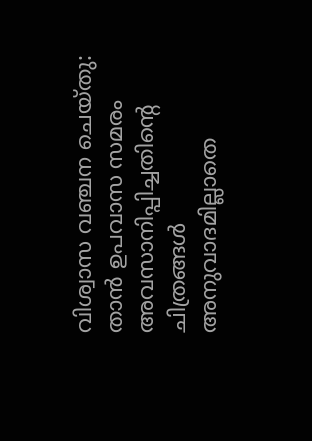വിശ്വാസ വഞ്ചന ചെയ്തു: താൻ ഉപവാസ സമരം അവസാനിപ്പിച്ചതിൻ്റെ ചിത്രങ്ങൾ അനുവാദമില്ലാതെ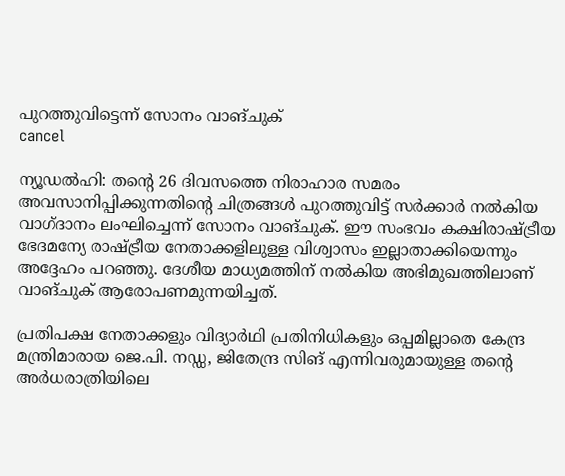പുറത്തുവിട്ടെന്ന് സോനം വാങ്ചുക്
cancel

ന്യൂഡൽഹി: തൻ്റെ 26 ദിവസത്തെ നിരാഹാര സമരം അവസാനിപ്പിക്കുന്നതിൻ്റെ ചിത്രങ്ങൾ പുറത്തുവിട്ട് സർക്കാർ നൽകിയ വാഗ്ദാനം ലംഘിച്ചെന്ന് സോനം വാങ്ചുക്. ഈ സംഭവം കക്ഷിരാഷ്ട്രീയ ഭേദമന്യേ രാഷ്ട്രീയ നേതാക്കളിലുള്ള വിശ്വാസം ഇല്ലാതാക്കിയെന്നും അദ്ദേഹം പറഞ്ഞു. ദേശീയ മാധ്യമത്തിന് നൽകിയ അഭിമുഖത്തിലാണ് വാങ്ചുക് ആരോപണമുന്നയിച്ചത്.

പ്രതിപക്ഷ നേതാക്കളും വിദ്യാർഥി പ്രതിനിധികളും ഒപ്പമില്ലാതെ കേന്ദ്ര മന്ത്രിമാരായ ജെ.പി. നഡ്ഡ, ജിതേന്ദ്ര സിങ് എന്നിവരുമായുള്ള തന്‍റെ അർധരാത്രിയിലെ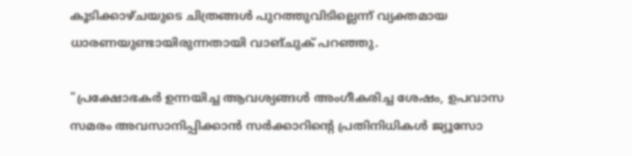കൂടിക്കാഴ്ചയുടെ ചിത്രങ്ങൾ പുറത്തുവിടില്ലെന്ന് വ്യക്തമായ ധാരണയുണ്ടായിരുന്നതായി വാങ്ചുക് പറഞ്ഞു.

"പ്രക്ഷോഭകർ ഉന്നയിച്ച ആവശ്യങ്ങൾ അംഗീകരിച്ച ശേഷം, ഉപവാസ സമരം അവസാനിപ്പിക്കാൻ സർക്കാറിൻ്റെ പ്രതിനിധികൾ ജ്യൂസോ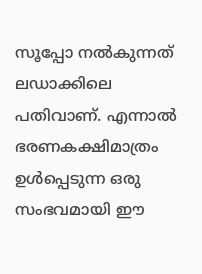സൂപ്പോ നൽകുന്നത് ലഡാക്കിലെ പതിവാണ്. എന്നാൽ ഭരണകക്ഷിമാത്രം ഉൾപ്പെടുന്ന ഒരു സംഭവമായി ഈ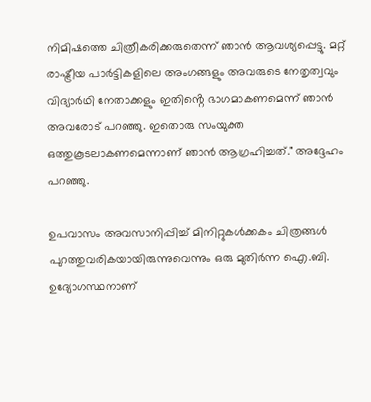നിമിഷത്തെ ചിത്രീകരിക്കരുതെന്ന് ഞാൻ ആവശ്യപ്പെട്ടു. മറ്റ് രാഷ്ട്രീയ പാർട്ടികളിലെ അംഗങ്ങളും അവരുടെ നേതൃത്വവും വിദ്യാർഥി നേതാക്കളും ഇതിൻ്റെ ഭാഗമാകണമെന്ന് ഞാൻ അവരോട് പറഞ്ഞു. ഇതൊരു സംയുക്ത ഒത്തുകൂടലാകണമെന്നാണ് ഞാൻ ആഗ്രഹിച്ചത്." അദ്ദേഹം പറഞ്ഞു.

ഉപവാസം അവസാനിപ്പിച്ച് മിനിറ്റുകൾക്കകം ചിത്രങ്ങൾ പുറത്തുവരികയായിരുന്നുവെന്നും ഒരു മുതിർന്ന ഐ.ബി. ഉദ്യോഗസ്ഥനാണ്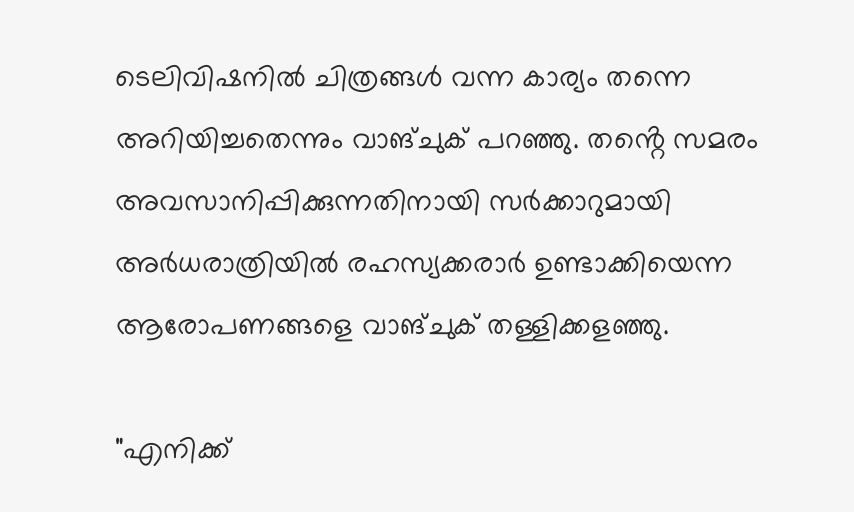ടെലിവിഷനിൽ ചിത്രങ്ങൾ വന്ന കാര്യം തന്നെ അറിയിച്ചതെന്നും വാങ്ചുക് പറഞ്ഞു. തൻ്റെ സമരം അവസാനിപ്പിക്കുന്നതിനായി സർക്കാറുമായി അർധരാത്രിയിൽ രഹസ്യക്കരാർ ഉണ്ടാക്കിയെന്ന ആരോപണങ്ങളെ വാങ്ചുക് തള്ളിക്കളഞ്ഞു.

"എനിക്ക്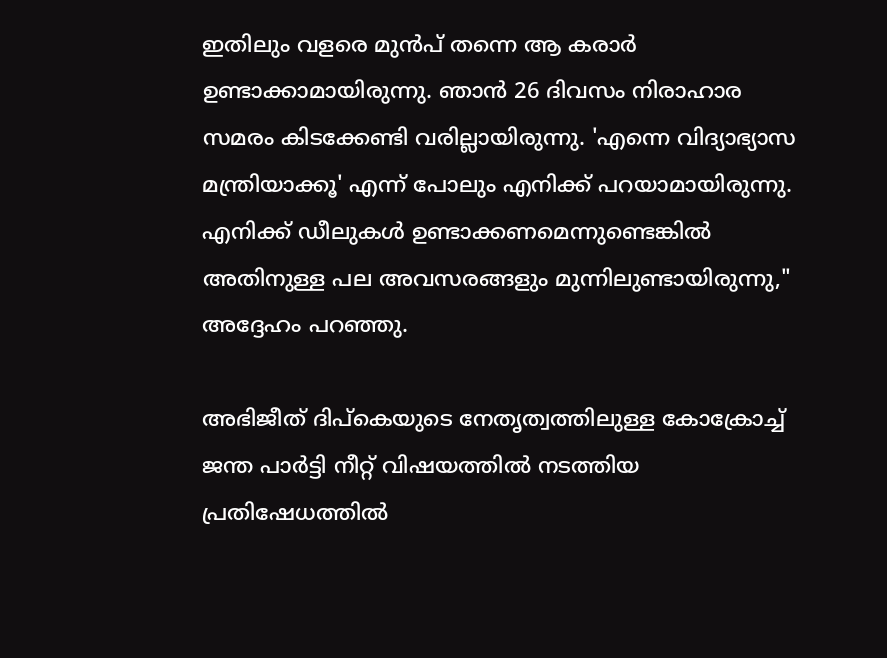ഇതിലും വളരെ മുൻപ് തന്നെ ആ കരാർ ഉണ്ടാക്കാമായിരുന്നു. ഞാൻ 26 ദിവസം നിരാഹാര സമരം കിടക്കേണ്ടി വരില്ലായിരുന്നു. 'എന്നെ വിദ്യാഭ്യാസ മന്ത്രിയാക്കൂ' എന്ന് പോലും എനിക്ക് പറയാമായിരുന്നു. എനിക്ക് ഡീലുകൾ ഉണ്ടാക്കണമെന്നുണ്ടെങ്കിൽ അതിനുള്ള പല അവസരങ്ങളും മുന്നിലുണ്ടായിരുന്നു," അദ്ദേഹം പറഞ്ഞു.

അഭിജീത് ദിപ്കെയുടെ നേതൃത്വത്തിലുള്ള കോക്രോച്ച് ജന്ത പാർട്ടി നീറ്റ് വിഷയത്തിൽ നടത്തിയ പ്രതിഷേധത്തിൽ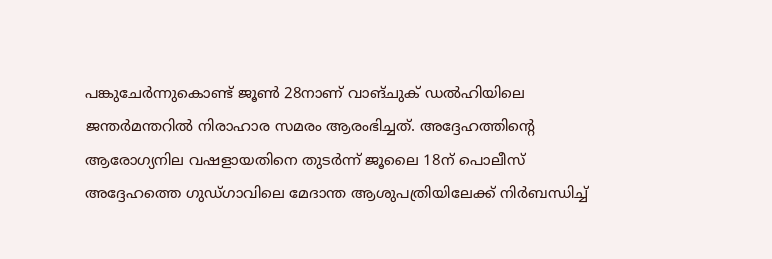പങ്കുചേർന്നുകൊണ്ട് ജൂൺ 28നാണ് വാങ്ചുക് ഡൽഹിയിലെ ജന്തർമന്തറിൽ നിരാഹാര സമരം ആരംഭിച്ചത്. അദ്ദേഹത്തിൻ്റെ ആരോഗ്യനില വഷളായതിനെ തുടർന്ന് ജൂലൈ 18ന് പൊലീസ് അദ്ദേഹത്തെ ഗുഡ്ഗാവിലെ മേദാന്ത ആശുപത്രിയിലേക്ക് നിർബന്ധിച്ച്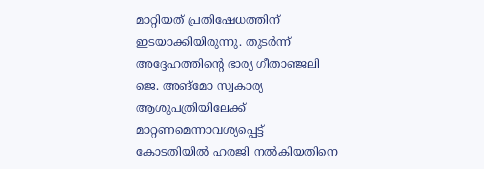മാറ്റിയത് പ്രതിഷേധത്തിന് ഇടയാക്കിയിരുന്നു. തുടർന്ന് അദ്ദേഹത്തിൻ്റെ ഭാര്യ ഗീതാഞ്ജലി ജെ. അങ്മോ സ്വകാര്യ ആശുപത്രിയിലേക്ക് മാറ്റണമെന്നാവശ്യപ്പെട്ട് കോടതിയിൽ ഹരജി നൽകിയതിനെ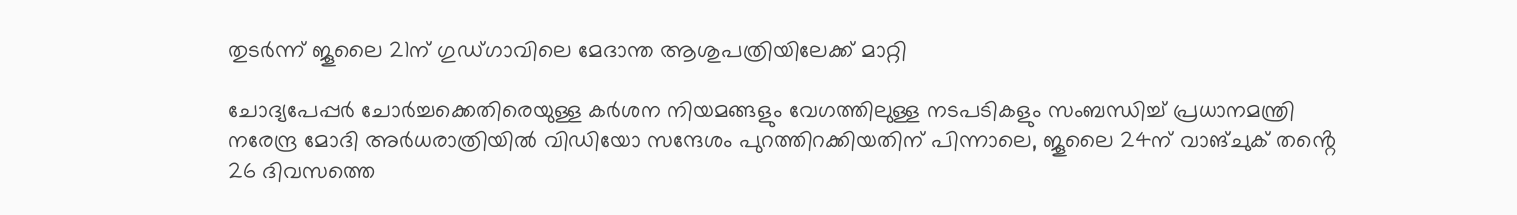തുടർന്ന് ജൂലൈ 21ന് ഗുഡ്ഗാവിലെ മേദാന്ത ആശുപത്രിയിലേക്ക് മാറ്റി

ചോദ്യപേപ്പർ ചോർച്ചക്കെതിരെയുള്ള കർശന നിയമങ്ങളും വേഗത്തിലുള്ള നടപടികളും സംബന്ധിച്ച് പ്രധാനമന്ത്രി നരേന്ദ്ര മോദി അർധരാത്രിയിൽ വിഡിയോ സന്ദേശം പുറത്തിറക്കിയതിന് പിന്നാലെ, ജൂലൈ 24ന് വാങ്ചുക് തൻ്റെ 26 ദിവസത്തെ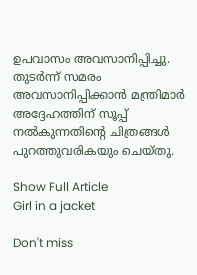ഉപവാസം അവസാനിപ്പിച്ചു. തുടർന്ന് സമരം അവസാനിപ്പിക്കാൻ മന്ത്രിമാർ അദ്ദേഹത്തിന് സൂപ്പ് നൽകുന്നതിൻ്റെ ചിത്രങ്ങൾ പുറത്തുവരികയും ചെയ്തു.

Show Full Article
Girl in a jacket

Don't miss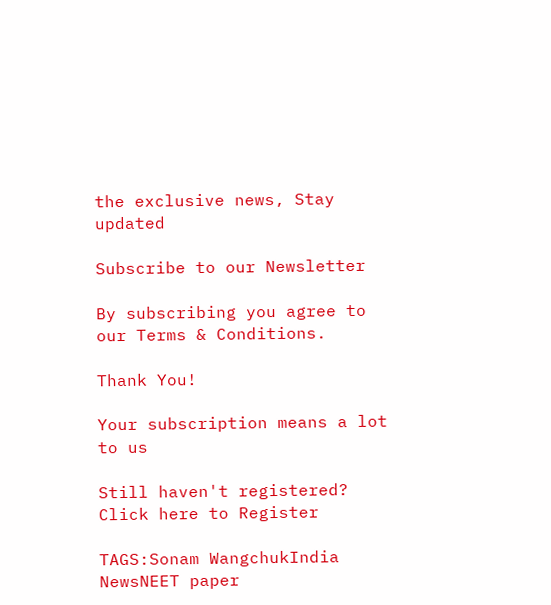the exclusive news, Stay updated

Subscribe to our Newsletter

By subscribing you agree to our Terms & Conditions.

Thank You!

Your subscription means a lot to us

Still haven't registered? Click here to Register

TAGS:Sonam WangchukIndia NewsNEET paper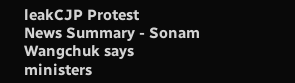leakCJP Protest
News Summary - Sonam Wangchuk says ministers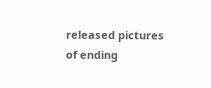released pictures of ending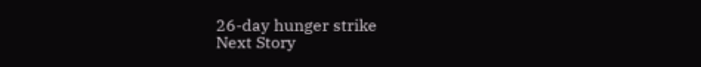26-day hunger strike
Next Story